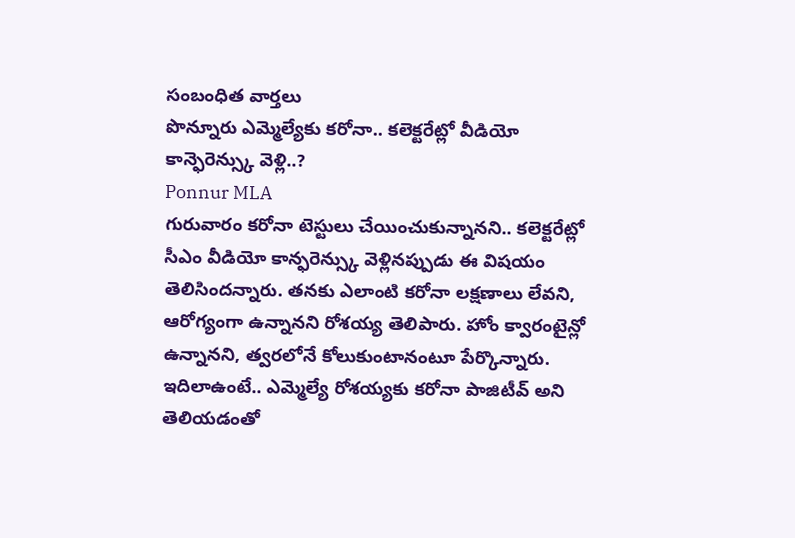సంబంధిత వార్తలు
పొన్నూరు ఎమ్మెల్యేకు కరోనా.. కలెక్టరేట్లో వీడియో కాన్ఫెరెన్స్కు వెళ్లి..?
Ponnur MLA
గురువారం కరోనా టెస్టులు చేయించుకున్నానని.. కలెక్టరేట్లో సీఎం వీడియో కాన్ఫరెన్స్కు వెళ్లినప్పుడు ఈ విషయం తెలిసిందన్నారు. తనకు ఎలాంటి కరోనా లక్షణాలు లేవని, ఆరోగ్యంగా ఉన్నానని రోశయ్య తెలిపారు. హోం క్వారంటైన్లో ఉన్నానని, త్వరలోనే కోలుకుంటానంటూ పేర్కొన్నారు.
ఇదిలాఉంటే.. ఎమ్మెల్యే రోశయ్యకు కరోనా పాజిటీవ్ అని తెలియడంతో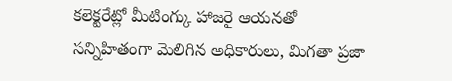కలెక్టరేట్లో మీటింగ్కు హాజరై ఆయనతో సన్నిహితంగా మెలిగిన అధికారులు, మిగతా ప్రజా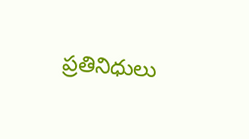ప్రతినిధులు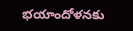భయాందోళనకు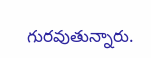గురవుతున్నారు.